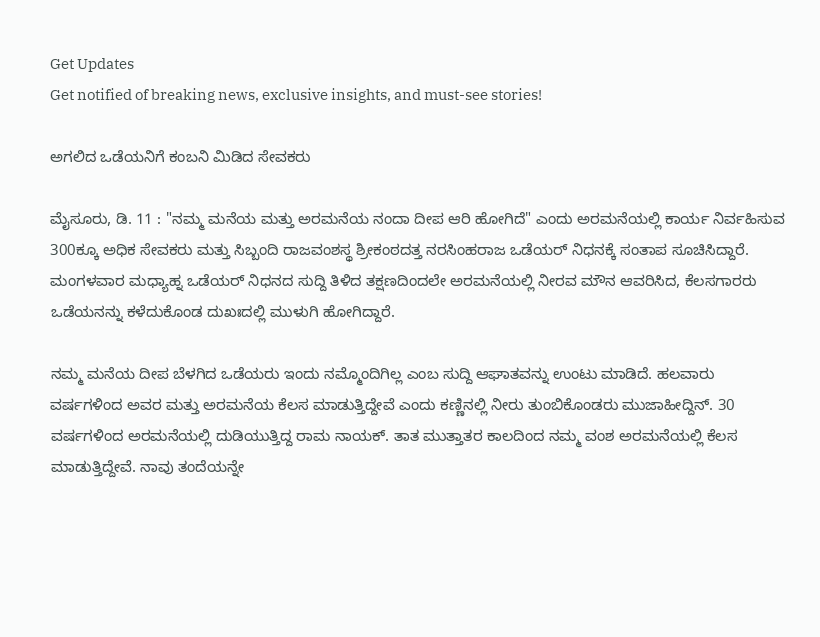Get Updates
Get notified of breaking news, exclusive insights, and must-see stories!

ಅಗಲಿದ ಒಡೆಯನಿಗೆ ಕಂಬನಿ ಮಿಡಿದ ಸೇವಕರು

ಮೈಸೂರು, ಡಿ. 11 : "ನಮ್ಮ ಮನೆಯ ಮತ್ತು ಅರಮನೆಯ ನಂದಾ ದೀಪ ಆರಿ ಹೋಗಿದೆ" ಎಂದು ಅರಮನೆಯಲ್ಲಿ ಕಾರ್ಯ ನಿರ್ವಹಿಸುವ 300ಕ್ಕೂ ಅಧಿಕ ಸೇವಕರು ಮತ್ತು ಸಿಬ್ಬಂದಿ ರಾಜವಂಶಸ್ಥ ಶ್ರೀಕಂಠದತ್ತ ನರಸಿಂಹರಾಜ ಒಡೆಯರ್ ನಿಧನಕ್ಕೆ ಸಂತಾಪ ಸೂಚಿಸಿದ್ದಾರೆ. ಮಂಗಳವಾರ ಮಧ್ಯಾಹ್ನ ಒಡೆಯರ್ ನಿಧನದ ಸುದ್ದಿ ತಿಳಿದ ತಕ್ಷಣದಿಂದಲೇ ಅರಮನೆಯಲ್ಲಿ ನೀರವ ಮೌನ ಆವರಿಸಿದ, ಕೆಲಸಗಾರರು ಒಡೆಯನನ್ನು ಕಳೆದುಕೊಂಡ ದುಖಃದಲ್ಲಿ ಮುಳುಗಿ ಹೋಗಿದ್ದಾರೆ.

ನಮ್ಮ ಮನೆಯ ದೀಪ ಬೆಳಗಿದ ಒಡೆಯರು ಇಂದು ನಮ್ಮೊಂದಿಗಿಲ್ಲ ಎಂಬ ಸುದ್ದಿ ಆಘಾತವನ್ನು ಉಂಟು ಮಾಡಿದೆ. ಹಲವಾರು ವರ್ಷಗಳಿಂದ ಅವರ ಮತ್ತು ಅರಮನೆಯ ಕೆಲಸ ಮಾಡುತ್ತಿದ್ದೇವೆ ಎಂದು ಕಣ್ಣಿನಲ್ಲಿ ನೀರು ತುಂಬಿಕೊಂಡರು ಮುಜಾಹೀದ್ದಿನ್. 30 ವರ್ಷಗಳಿಂದ ಅರಮನೆಯಲ್ಲಿ ದುಡಿಯುತ್ತಿದ್ದ ರಾಮ ನಾಯಕ್. ತಾತ ಮುತ್ತಾತರ ಕಾಲದಿಂದ ನಮ್ಮ ವಂಶ ಅರಮನೆಯಲ್ಲಿ ಕೆಲಸ ಮಾಡುತ್ತಿದ್ದೇವೆ. ನಾವು ತಂದೆಯನ್ನೇ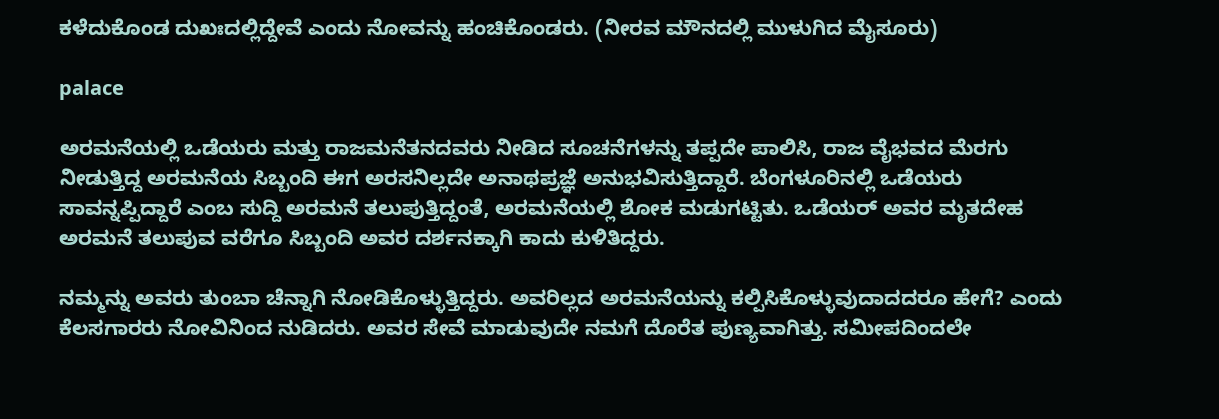ಕಳೆದುಕೊಂಡ ದುಖಃದಲ್ಲಿದ್ದೇವೆ ಎಂದು ನೋವನ್ನು ಹಂಚಿಕೊಂಡರು. (ನೀರವ ಮೌನದಲ್ಲಿ ಮುಳುಗಿದ ಮೈಸೂರು)

palace

ಅರಮನೆಯಲ್ಲಿ ಒಡೆಯರು ಮತ್ತು ರಾಜಮನೆತನದವರು ನೀಡಿದ ಸೂಚನೆಗಳನ್ನು ತಪ್ಪದೇ ಪಾಲಿಸಿ, ರಾಜ ವೈಭವದ ಮೆರಗು ನೀಡುತ್ತಿದ್ದ ಅರಮನೆಯ ಸಿಬ್ಬಂದಿ ಈಗ ಅರಸನಿಲ್ಲದೇ ಅನಾಥಪ್ರಜ್ಞೆ ಅನುಭವಿಸುತ್ತಿದ್ದಾರೆ. ಬೆಂಗಳೂರಿನಲ್ಲಿ ಒಡೆಯರು ಸಾವನ್ನಪ್ಪಿದ್ದಾರೆ ಎಂಬ ಸುದ್ದಿ ಅರಮನೆ ತಲುಪುತ್ತಿದ್ದಂತೆ, ಅರಮನೆಯಲ್ಲಿ ಶೋಕ ಮಡುಗಟ್ಟಿತು. ಒಡೆಯರ್ ಅವರ ಮೃತದೇಹ ಅರಮನೆ ತಲುಪುವ ವರೆಗೂ ಸಿಬ್ಬಂದಿ ಅವರ ದರ್ಶನಕ್ಕಾಗಿ ಕಾದು ಕುಳಿತಿದ್ದರು.

ನಮ್ಮನ್ನು ಅವರು ತುಂಬಾ ಚೆನ್ನಾಗಿ ನೋಡಿಕೊಳ್ಳುತ್ತಿದ್ದರು. ಅವರಿಲ್ಲದ ಅರಮನೆಯನ್ನು ಕಲ್ಪಿಸಿಕೊಳ್ಳುವುದಾದದರೂ ಹೇಗೆ? ಎಂದು ಕೆಲಸಗಾರರು ನೋವಿನಿಂದ ನುಡಿದರು. ಅವರ ಸೇವೆ ಮಾಡುವುದೇ ನಮಗೆ ದೊರೆತ ಪುಣ್ಯವಾಗಿತ್ತು. ಸಮೀಪದಿಂದಲೇ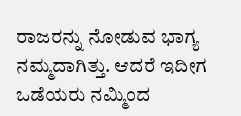ರಾಜರನ್ನು ನೋಡುವ ಭಾಗ್ಯ ನಮ್ಮದಾಗಿತ್ತು. ಆದರೆ ಇದೀಗ ಒಡೆಯರು ನಮ್ಮಿಂದ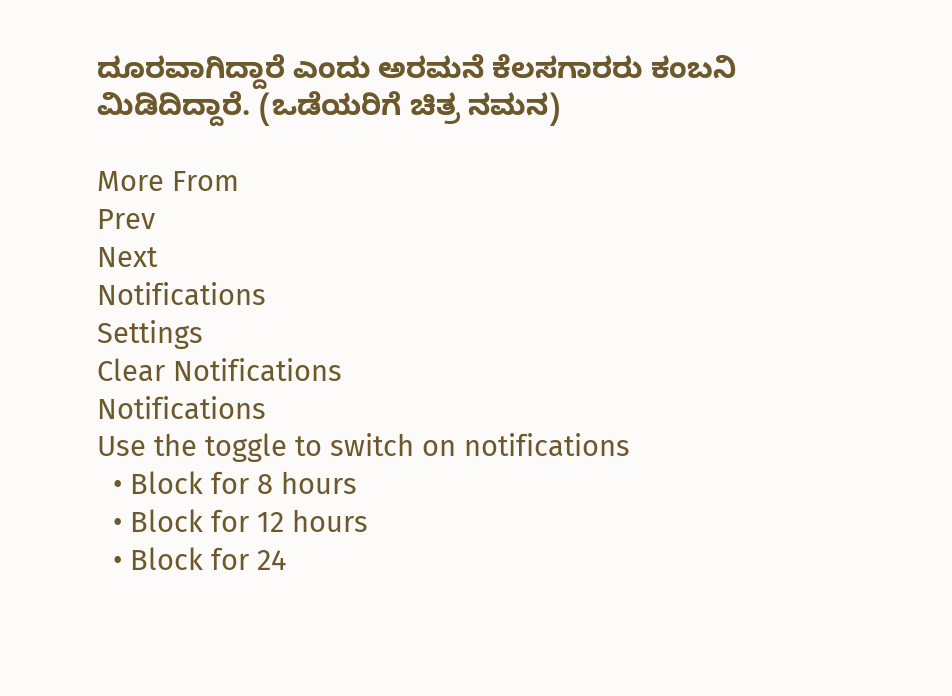ದೂರವಾಗಿದ್ದಾರೆ ಎಂದು ಅರಮನೆ ಕೆಲಸಗಾರರು ಕಂಬನಿ ಮಿಡಿದಿದ್ದಾರೆ. (ಒಡೆಯರಿಗೆ ಚಿತ್ರ ನಮನ)

More From
Prev
Next
Notifications
Settings
Clear Notifications
Notifications
Use the toggle to switch on notifications
  • Block for 8 hours
  • Block for 12 hours
  • Block for 24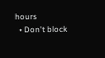hours
  • Don't block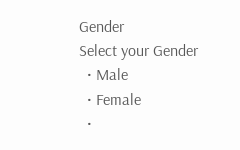Gender
Select your Gender
  • Male
  • Female
  •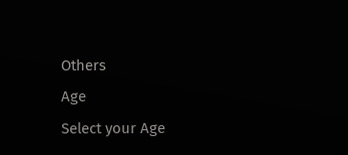Others
Age
Select your Age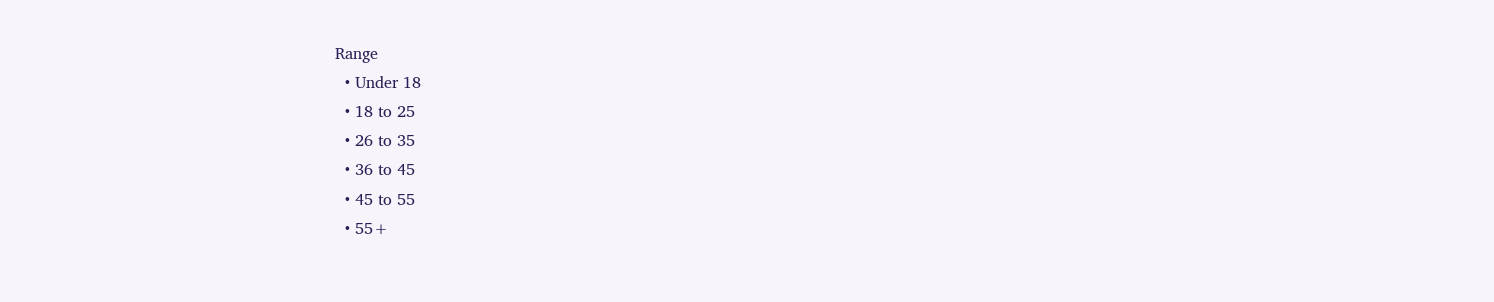Range
  • Under 18
  • 18 to 25
  • 26 to 35
  • 36 to 45
  • 45 to 55
  • 55+